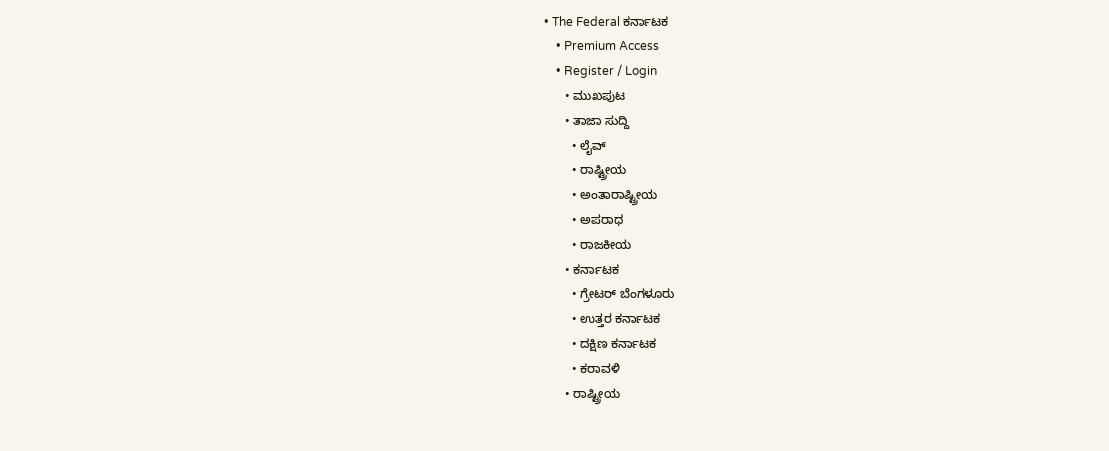• The Federal ಕರ್ನಾಟಕ
    • Premium Access
    • Register / Login
      • ಮುಖಪುಟ
      • ತಾಜಾ ಸುದ್ದಿ
        • ಲೈವ್‌
        • ರಾಷ್ಟ್ರೀಯ
        • ಅಂತಾರಾಷ್ಟ್ರೀಯ
        • ಅಪರಾಧ
        • ರಾಜಕೀಯ
      • ಕರ್ನಾಟಕ
        • ಗ್ರೇಟರ್ ಬೆಂಗಳೂರು
        • ಉತ್ತರ ಕರ್ನಾಟಕ
        • ದಕ್ಷಿಣ ಕರ್ನಾಟಕ
        • ಕರಾವಳಿ
      • ರಾಷ್ಟ್ರೀಯ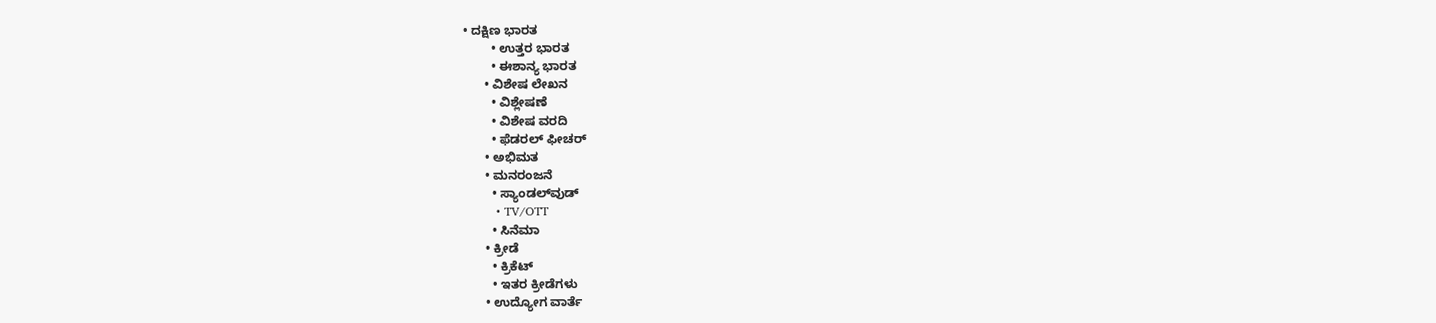• ದಕ್ಷಿಣ ಭಾರತ
        • ಉತ್ತರ ಭಾರತ
        • ಈಶಾನ್ಯ ಭಾರತ
      • ವಿಶೇಷ ಲೇಖನ
        • ವಿಶ್ಲೇಷಣೆ
        • ವಿಶೇಷ ವರದಿ
        • ಫೆಡರಲ್ ಫೀಚರ್
      • ಅಭಿಮತ
      • ಮನರಂಜನೆ
        • ಸ್ಯಾಂಡಲ್‌ವುಡ್
        • TV/OTT
        • ಸಿನೆಮಾ
      • ಕ್ರೀಡೆ
        • ಕ್ರಿಕೆಟ್
        • ಇತರ ಕ್ರೀಡೆಗಳು
      • ಉದ್ಯೋಗ ವಾರ್ತೆ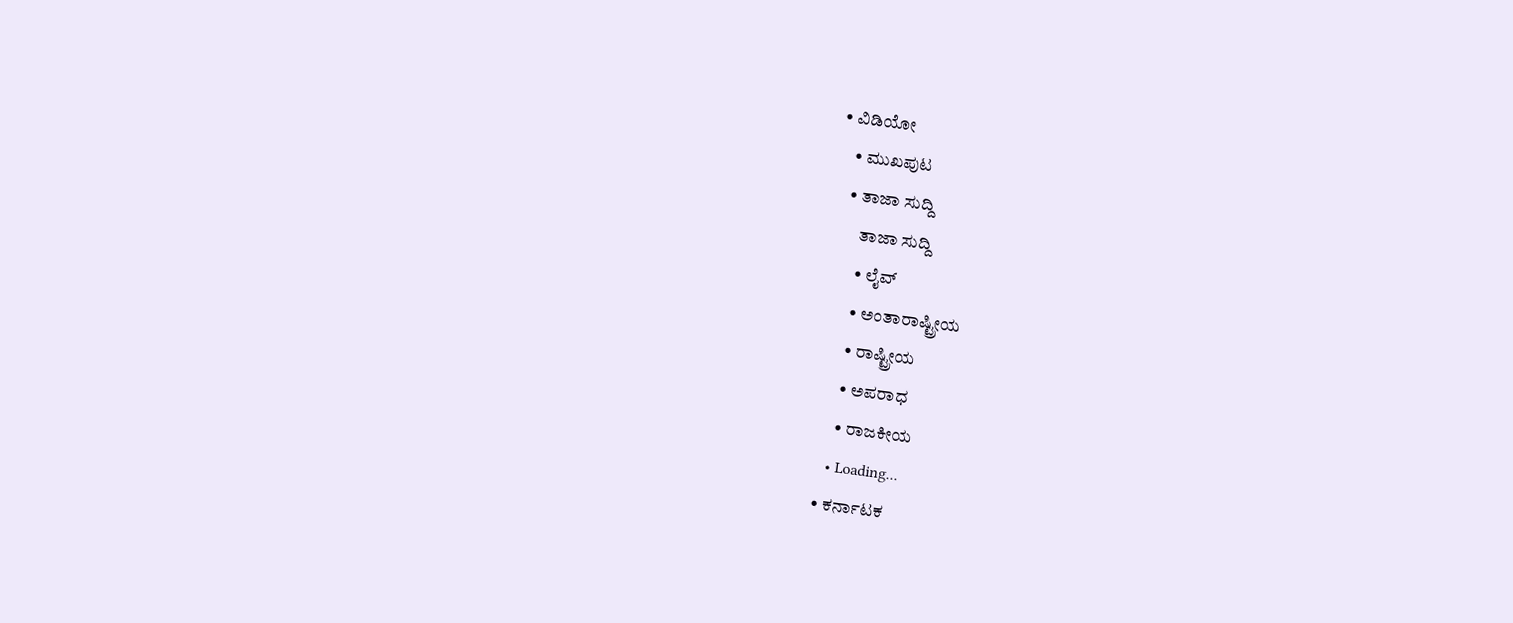• ವಿಡಿಯೋ
    • ಮುಖಪುಟ
    • ತಾಜಾ ಸುದ್ದಿ
        ತಾಜಾ ಸುದ್ದಿ
        • ಲೈವ್‌
        • ಅಂತಾರಾಷ್ಟ್ರೀಯ
        • ರಾಷ್ಟ್ರೀಯ
        • ಅಪರಾಧ
        • ರಾಜಕೀಯ
      • Loading...
    • ಕರ್ನಾಟಕ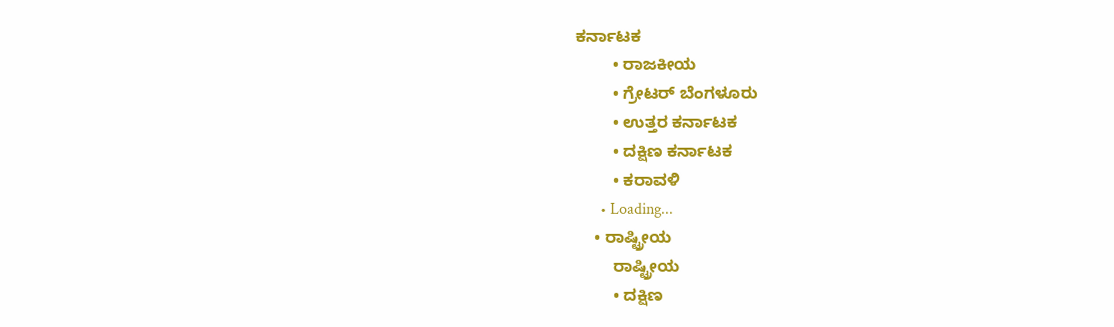ಕರ್ನಾಟಕ
        • ರಾಜಕೀಯ
        • ಗ್ರೇಟರ್ ಬೆಂಗಳೂರು
        • ಉತ್ತರ ಕರ್ನಾಟಕ
        • ದಕ್ಷಿಣ ಕರ್ನಾಟಕ
        • ಕರಾವಳಿ
      • Loading...
    • ರಾಷ್ಟ್ರೀಯ
        ರಾಷ್ಟ್ರೀಯ
        • ದಕ್ಷಿಣ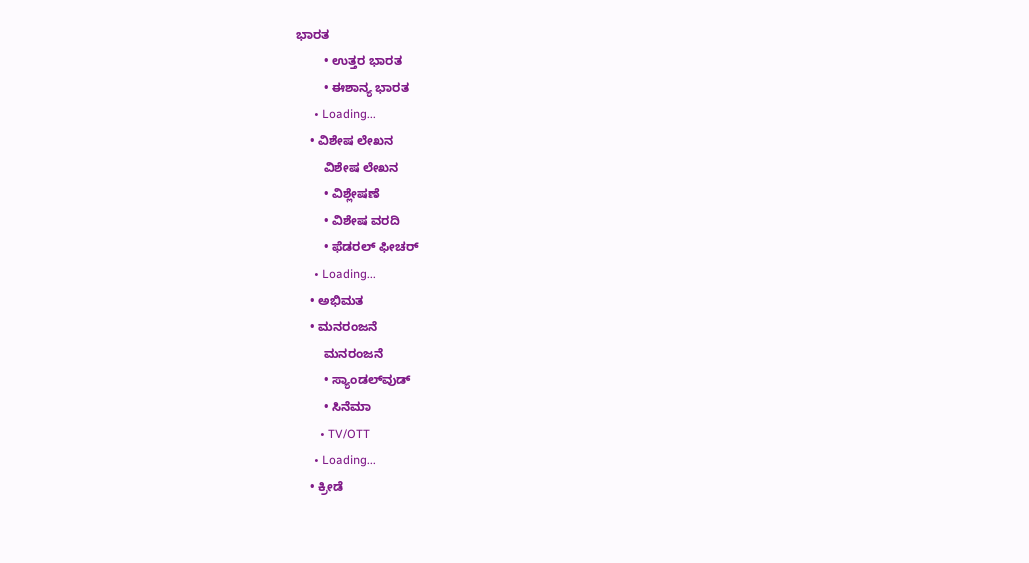ಭಾರತ
        • ಉತ್ತರ ಭಾರತ
        • ಈಶಾನ್ಯ ಭಾರತ
      • Loading...
    • ವಿಶೇಷ ಲೇಖನ
        ವಿಶೇಷ ಲೇಖನ
        • ವಿಶ್ಲೇಷಣೆ
        • ವಿಶೇಷ ವರದಿ
        • ಫೆಡರಲ್ ಫೀಚರ್
      • Loading...
    • ಅಭಿಮತ
    • ಮನರಂಜನೆ
        ಮನರಂಜನೆ
        • ಸ್ಯಾಂಡಲ್‌ವುಡ್
        • ಸಿನೆಮಾ
        • TV/OTT
      • Loading...
    • ಕ್ರೀಡೆ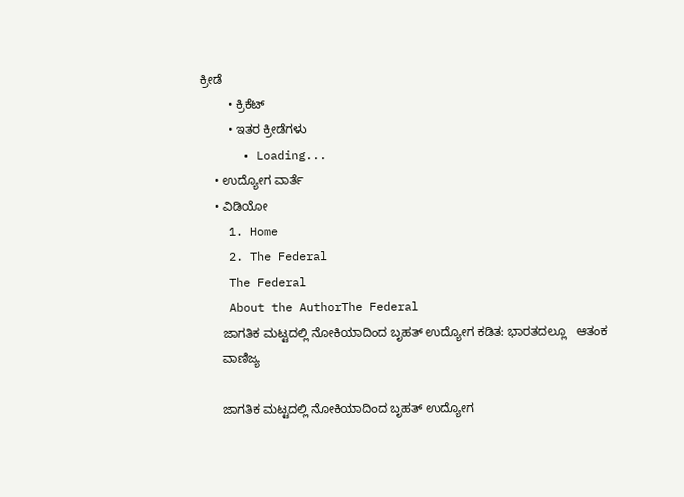ಕ್ರೀಡೆ
        • ಕ್ರಿಕೆಟ್
        • ಇತರ ಕ್ರೀಡೆಗಳು
      • Loading...
    • ಉದ್ಯೋಗ ವಾರ್ತೆ
    • ವಿಡಿಯೋ
    1. Home
    2. The Federal
    The Federal
    About the AuthorThe Federal
      ಜಾಗತಿಕ ಮಟ್ಟದಲ್ಲಿ ನೋಕಿಯಾದಿಂದ ಬೃಹತ್ ಉದ್ಯೋಗ ಕಡಿತ: ಭಾರತದಲ್ಲೂ   ಆತಂಕ
      ವಾಣಿಜ್ಯ

      ಜಾಗತಿಕ ಮಟ್ಟದಲ್ಲಿ ನೋಕಿಯಾದಿಂದ ಬೃಹತ್ ಉದ್ಯೋಗ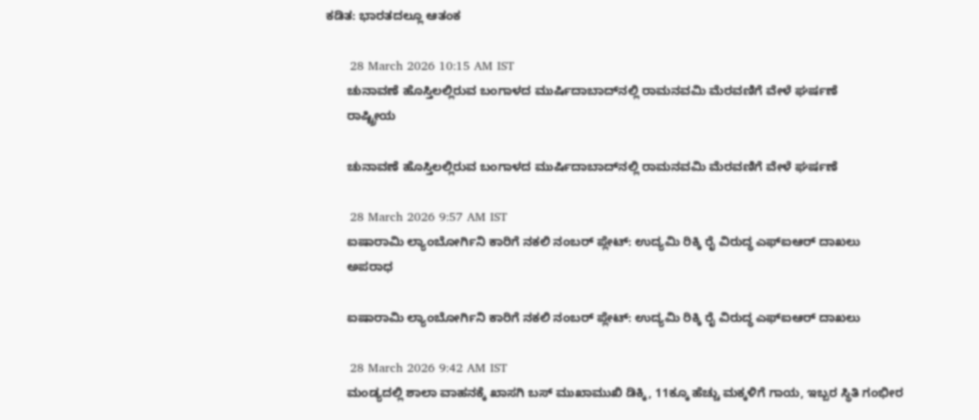ಕಡಿತ: ಭಾರತದಲ್ಲೂ ಆತಂಕ

      28 March 2026 10:15 AM IST
      ಚುನಾವಣೆ ಹೊಸ್ತಿಲಲ್ಲಿರುವ ಬಂಗಾಳದ ಮುರ್ಷಿದಾಬಾದ್‌ನಲ್ಲಿ ರಾಮನವಮಿ ಮೆರವಣಿಗೆ ವೇಳೆ ಘರ್ಷಣೆ
      ರಾಷ್ಟ್ರೀಯ

      ಚುನಾವಣೆ ಹೊಸ್ತಿಲಲ್ಲಿರುವ ಬಂಗಾಳದ ಮುರ್ಷಿದಾಬಾದ್‌ನಲ್ಲಿ ರಾಮನವಮಿ ಮೆರವಣಿಗೆ ವೇಳೆ ಘರ್ಷಣೆ

      28 March 2026 9:57 AM IST
      ಐಷಾರಾಮಿ ಲ್ಯಾಂಬೋರ್ಗಿನಿ ಕಾರಿಗೆ ನಕಲಿ ನಂಬರ್ ಪ್ಲೇಟ್: ಉದ್ಯಮಿ ರಿಕ್ಕಿ ರೈ ವಿರುದ್ಧ ಎಫ್‌ಐಆರ್ ದಾಖಲು
      ಅಪರಾಧ

      ಐಷಾರಾಮಿ ಲ್ಯಾಂಬೋರ್ಗಿನಿ ಕಾರಿಗೆ ನಕಲಿ ನಂಬರ್ ಪ್ಲೇಟ್: ಉದ್ಯಮಿ ರಿಕ್ಕಿ ರೈ ವಿರುದ್ಧ ಎಫ್‌ಐಆರ್ ದಾಖಲು

      28 March 2026 9:42 AM IST
      ಮಂಡ್ಯದಲ್ಲಿ ಶಾಲಾ ವಾಹನಕ್ಕೆ ಖಾಸಗಿ ಬಸ್ ಮುಖಾಮುಖಿ ಡಿಕ್ಕಿ, 11ಕ್ಕೂ ಹೆಚ್ಚು ಮಕ್ಕಳಿಗೆ ಗಾಯ, ಇಬ್ಬರ ಸ್ಥಿತಿ ಗಂಭೀರ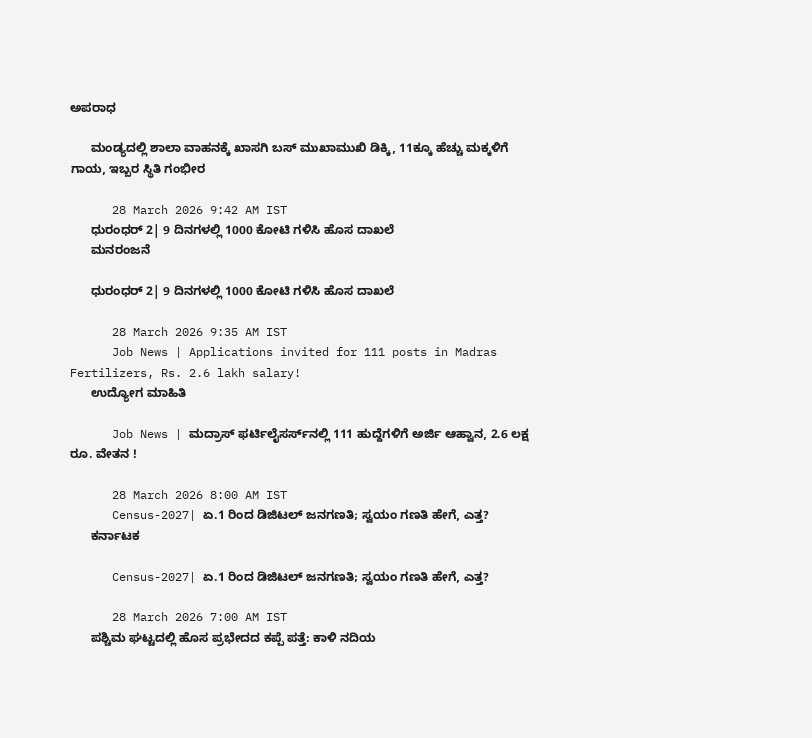ಅಪರಾಧ

      ಮಂಡ್ಯದಲ್ಲಿ ಶಾಲಾ ವಾಹನಕ್ಕೆ ಖಾಸಗಿ ಬಸ್ ಮುಖಾಮುಖಿ ಡಿಕ್ಕಿ, 11ಕ್ಕೂ ಹೆಚ್ಚು ಮಕ್ಕಳಿಗೆ ಗಾಯ, ಇಬ್ಬರ ಸ್ಥಿತಿ ಗಂಭೀರ

      28 March 2026 9:42 AM IST
      ಧುರಂಧರ್ 2| 9 ದಿನಗಳಲ್ಲಿ 1000 ಕೋಟಿ ಗಳಿಸಿ ಹೊಸ ದಾಖಲೆ
      ಮನರಂಜನೆ

      ಧುರಂಧರ್ 2| 9 ದಿನಗಳಲ್ಲಿ 1000 ಕೋಟಿ ಗಳಿಸಿ ಹೊಸ ದಾಖಲೆ

      28 March 2026 9:35 AM IST
      Job News | Applications invited for 111 posts in Madras Fertilizers, Rs. 2.6 lakh salary!
      ಉದ್ಯೋಗ ಮಾಹಿತಿ

      Job News | ಮದ್ರಾಸ್ ಫರ್ಟಿಲೈಸರ್ಸ್‌ನಲ್ಲಿ 111 ಹುದ್ದೆಗಳಿಗೆ ಅರ್ಜಿ ಆಹ್ವಾನ, 2.6 ಲಕ್ಷ ರೂ. ವೇತನ !

      28 March 2026 8:00 AM IST
      Census-2027| ಏ.1 ರಿಂದ ಡಿಜಿಟಲ್‌ ಜನಗಣತಿ; ಸ್ವಯಂ ಗಣತಿ ಹೇಗೆ, ಎತ್ತ?
      ಕರ್ನಾಟಕ

      Census-2027| ಏ.1 ರಿಂದ ಡಿಜಿಟಲ್‌ ಜನಗಣತಿ; ಸ್ವಯಂ ಗಣತಿ ಹೇಗೆ, ಎತ್ತ?

      28 March 2026 7:00 AM IST
      ಪಶ್ಚಿಮ ಘಟ್ಟದಲ್ಲಿ ಹೊಸ ಪ್ರಭೇದದ ಕಪ್ಪೆ ಪತ್ತೆ: ಕಾಳಿ ನದಿಯ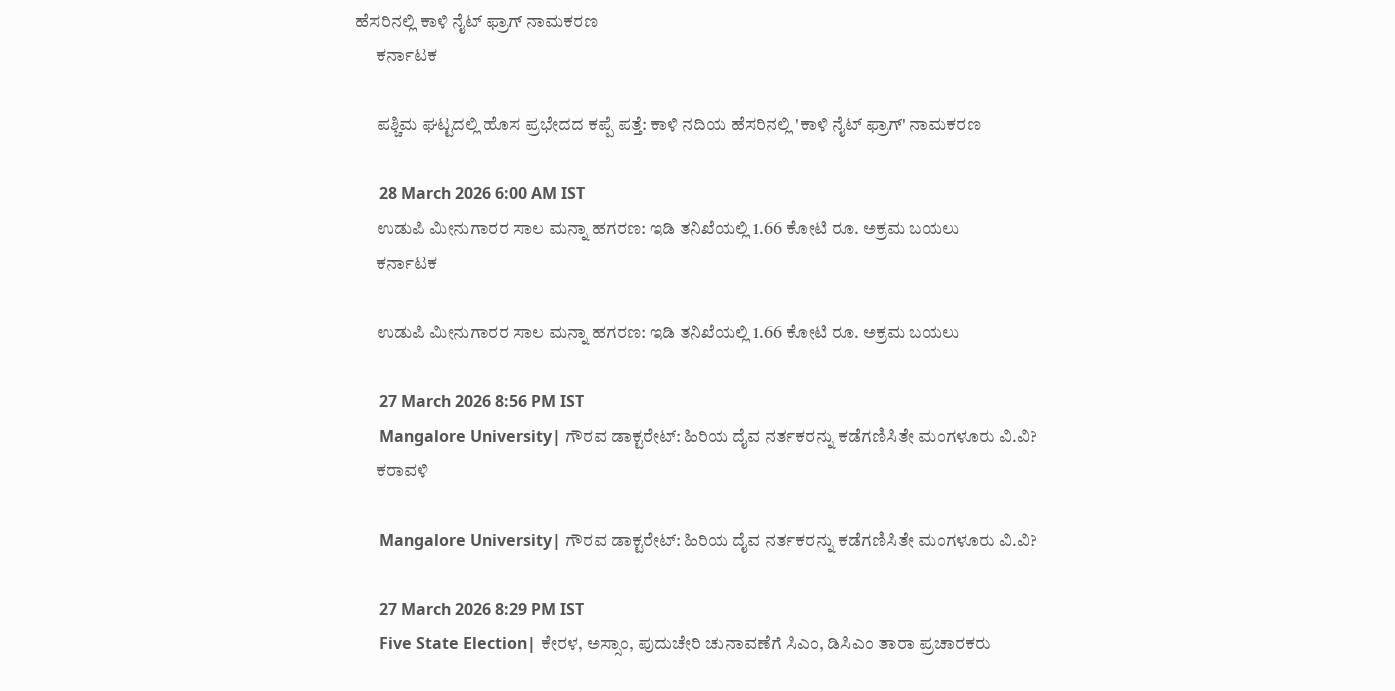ಹೆಸರಿನಲ್ಲಿ ಕಾಳಿ ನೈಟ್ ಫ್ರಾಗ್ ನಾಮಕರಣ
      ಕರ್ನಾಟಕ

      ಪಶ್ಚಿಮ ಘಟ್ಟದಲ್ಲಿ ಹೊಸ ಪ್ರಭೇದದ ಕಪ್ಪೆ ಪತ್ತೆ: ಕಾಳಿ ನದಿಯ ಹೆಸರಿನಲ್ಲಿ 'ಕಾಳಿ ನೈಟ್ ಫ್ರಾಗ್' ನಾಮಕರಣ

      28 March 2026 6:00 AM IST
      ಉಡುಪಿ ಮೀನುಗಾರರ ಸಾಲ ಮನ್ನಾ ಹಗರಣ: ಇಡಿ ತನಿಖೆಯಲ್ಲಿ 1.66 ಕೋಟಿ ರೂ. ಅಕ್ರಮ ಬಯಲು
      ಕರ್ನಾಟಕ

      ಉಡುಪಿ ಮೀನುಗಾರರ ಸಾಲ ಮನ್ನಾ ಹಗರಣ: ಇಡಿ ತನಿಖೆಯಲ್ಲಿ 1.66 ಕೋಟಿ ರೂ. ಅಕ್ರಮ ಬಯಲು

      27 March 2026 8:56 PM IST
      Mangalore University| ಗೌರವ ಡಾಕ್ಟರೇಟ್‌: ಹಿರಿಯ ದೈವ ನರ್ತಕರನ್ನು ಕಡೆಗಣಿಸಿತೇ ಮಂಗಳೂರು ವಿ.ವಿ?
      ಕರಾವಳಿ

      Mangalore University| ಗೌರವ ಡಾಕ್ಟರೇಟ್‌: ಹಿರಿಯ ದೈವ ನರ್ತಕರನ್ನು ಕಡೆಗಣಿಸಿತೇ ಮಂಗಳೂರು ವಿ.ವಿ?

      27 March 2026 8:29 PM IST
      Five State Election| ಕೇರಳ, ಅಸ್ಸಾಂ, ಪುದುಚೇರಿ ಚುನಾವಣೆಗೆ ಸಿಎಂ, ಡಿಸಿಎಂ ತಾರಾ ಪ್ರಚಾರಕರು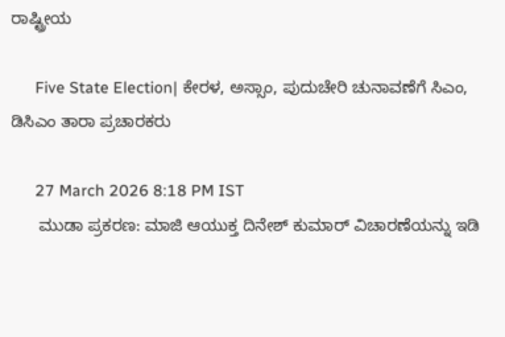ರಾಷ್ಟ್ರೀಯ

      Five State Election| ಕೇರಳ, ಅಸ್ಸಾಂ, ಪುದುಚೇರಿ ಚುನಾವಣೆಗೆ ಸಿಎಂ, ಡಿಸಿಎಂ ತಾರಾ ಪ್ರಚಾರಕರು

      27 March 2026 8:18 PM IST
      ಮುಡಾ ಪ್ರಕರಣ: ಮಾಜಿ ಆಯುಕ್ತ ದಿನೇಶ್‌ ಕುಮಾರ್‌ ವಿಚಾರಣೆಯನ್ನು ಇಡಿ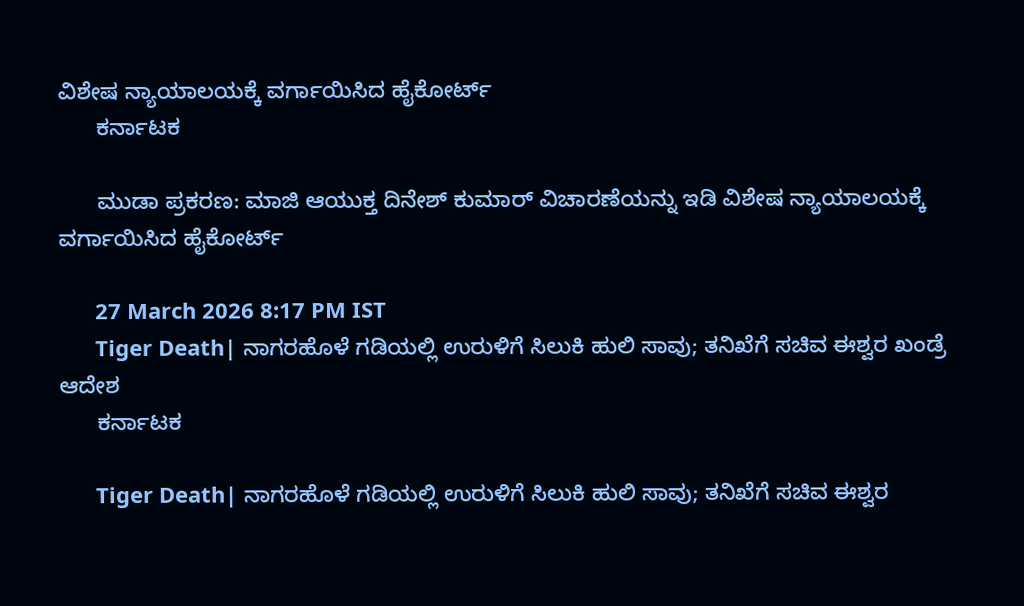ವಿಶೇಷ ನ್ಯಾಯಾಲಯಕ್ಕೆ ವರ್ಗಾಯಿಸಿದ ಹೈಕೋರ್ಟ್
      ಕರ್ನಾಟಕ

      ಮುಡಾ ಪ್ರಕರಣ: ಮಾಜಿ ಆಯುಕ್ತ ದಿನೇಶ್‌ ಕುಮಾರ್‌ ವಿಚಾರಣೆಯನ್ನು ಇಡಿ ವಿಶೇಷ ನ್ಯಾಯಾಲಯಕ್ಕೆ ವರ್ಗಾಯಿಸಿದ ಹೈಕೋರ್ಟ್

      27 March 2026 8:17 PM IST
      Tiger Death| ನಾಗರಹೊಳೆ ಗಡಿಯಲ್ಲಿ ಉರುಳಿಗೆ ಸಿಲುಕಿ ಹುಲಿ ಸಾವು; ತನಿಖೆಗೆ ಸಚಿವ ಈಶ್ವರ ಖಂಡ್ರೆ ಆದೇಶ
      ಕರ್ನಾಟಕ

      Tiger Death| ನಾಗರಹೊಳೆ ಗಡಿಯಲ್ಲಿ ಉರುಳಿಗೆ ಸಿಲುಕಿ ಹುಲಿ ಸಾವು; ತನಿಖೆಗೆ ಸಚಿವ ಈಶ್ವರ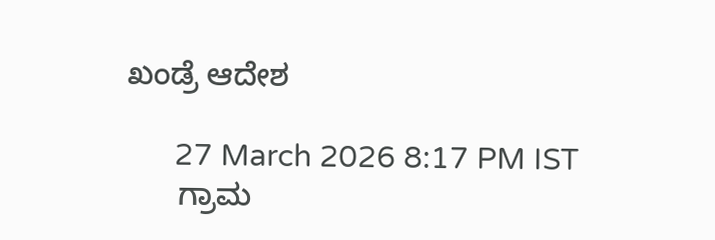ಖಂಡ್ರೆ ಆದೇಶ

      27 March 2026 8:17 PM IST
      ಗ್ರಾಮ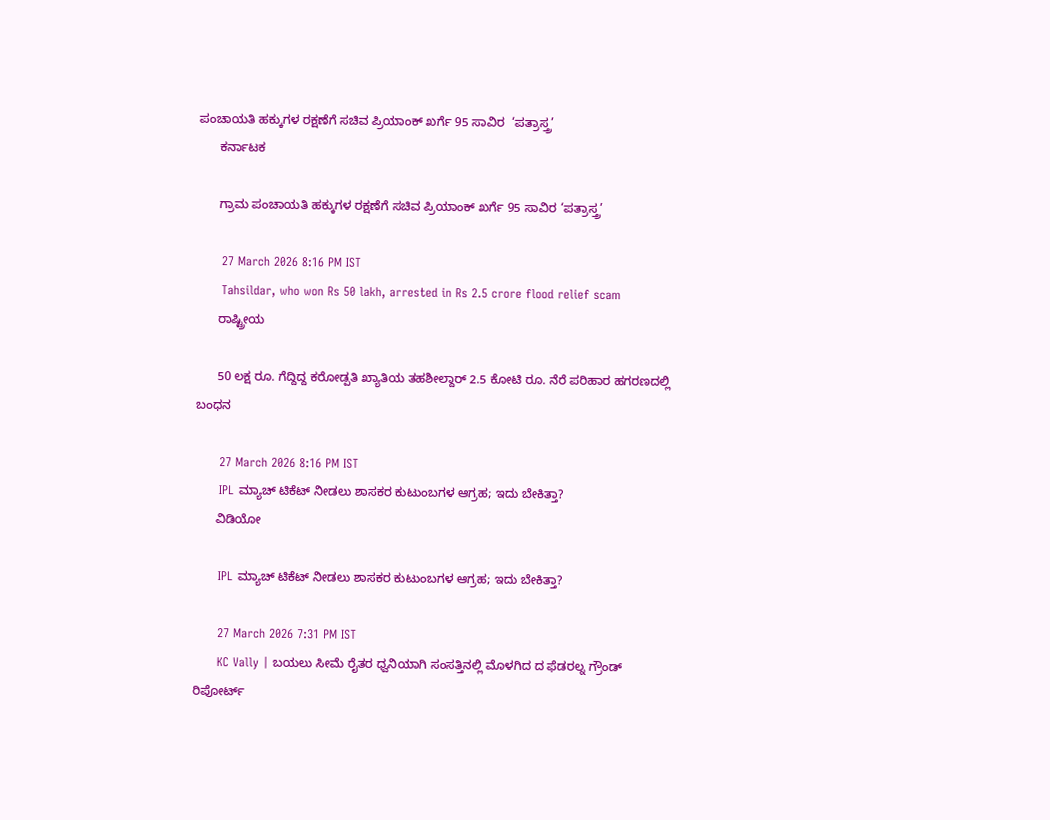ಪಂಚಾಯತಿ ಹಕ್ಕುಗಳ ರಕ್ಷಣೆಗೆ ಸಚಿವ ಪ್ರಿಯಾಂಕ್ ಖರ್ಗೆ 95 ಸಾವಿರ  ‘ಪತ್ರಾಸ್ತ್ರ’
      ಕರ್ನಾಟಕ

      ಗ್ರಾಮ ಪಂಚಾಯತಿ ಹಕ್ಕುಗಳ ರಕ್ಷಣೆಗೆ ಸಚಿವ ಪ್ರಿಯಾಂಕ್ ಖರ್ಗೆ 95 ಸಾವಿರ ‘ಪತ್ರಾಸ್ತ್ರ’

      27 March 2026 8:16 PM IST
      Tahsildar, who won Rs 50 lakh, arrested in Rs 2.5 crore flood relief scam
      ರಾಷ್ಟ್ರೀಯ

      50 ಲಕ್ಷ ರೂ. ಗೆದ್ದಿದ್ದ ಕರೋಡ್ಪತಿ ಖ್ಯಾತಿಯ ತಹಶೀಲ್ದಾರ್ 2.5 ಕೋಟಿ ರೂ. ನೆರೆ ಪರಿಹಾರ ಹಗರಣದಲ್ಲಿ ಬಂಧನ

      27 March 2026 8:16 PM IST
      IPL ಮ್ಯಾಚ್‌ ಟಿಕೆಟ್ ನೀಡಲು ಶಾಸಕರ ಕುಟುಂಬಗಳ ಆಗ್ರಹ; ಇದು ಬೇಕಿತ್ತಾ?
      ವಿಡಿಯೋ

      IPL ಮ್ಯಾಚ್‌ ಟಿಕೆಟ್ ನೀಡಲು ಶಾಸಕರ ಕುಟುಂಬಗಳ ಆಗ್ರಹ; ಇದು ಬೇಕಿತ್ತಾ?

      27 March 2026 7:31 PM IST
      KC Vally | ಬಯಲು ಸೀಮೆ ರೈತರ ಧ್ವನಿಯಾಗಿ ಸಂಸತ್ತಿನಲ್ಲಿ ಮೊಳಗಿದ ದ ಫೆಡರಲ್ನ ಗ್ರೌಂಡ್ ರಿಪೋರ್ಟ್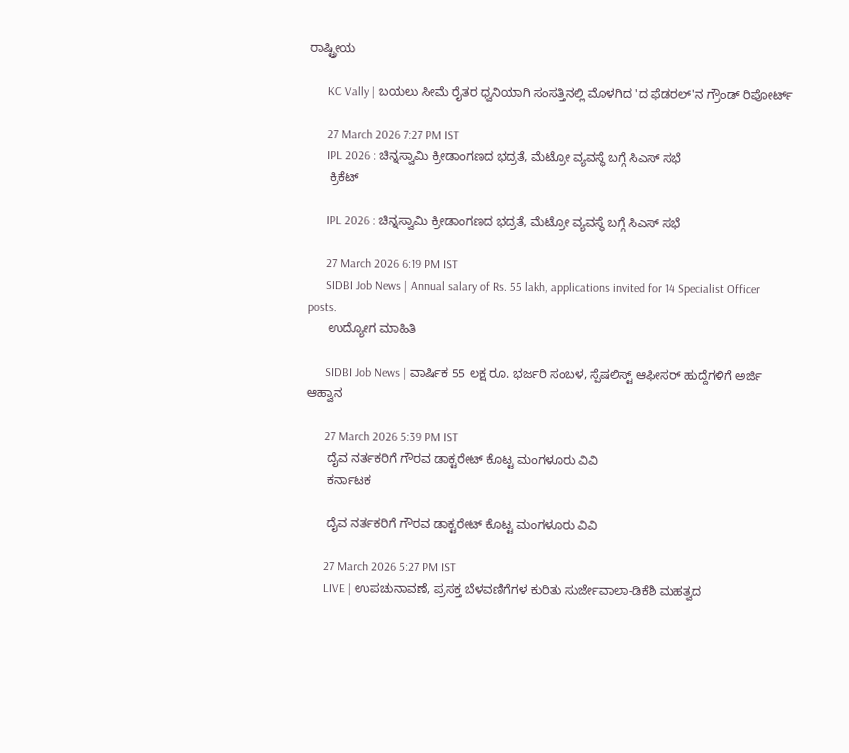ರಾಷ್ಟ್ರೀಯ

      KC Vally | ಬಯಲು ಸೀಮೆ ರೈತರ ಧ್ವನಿಯಾಗಿ ಸಂಸತ್ತಿನಲ್ಲಿ ಮೊಳಗಿದ 'ದ ಫೆಡರಲ್'ನ ಗ್ರೌಂಡ್ ರಿಪೋರ್ಟ್

      27 March 2026 7:27 PM IST
      IPL 2026 : ಚಿನ್ನಸ್ವಾಮಿ ಕ್ರೀಡಾಂಗಣದ ಭದ್ರತೆ, ಮೆಟ್ರೋ ವ್ಯವಸ್ಥೆ ಬಗ್ಗೆ ಸಿಎಸ್ ಸಭೆ
      ಕ್ರಿಕೆಟ್

      IPL 2026 : ಚಿನ್ನಸ್ವಾಮಿ ಕ್ರೀಡಾಂಗಣದ ಭದ್ರತೆ, ಮೆಟ್ರೋ ವ್ಯವಸ್ಥೆ ಬಗ್ಗೆ ಸಿಎಸ್ ಸಭೆ

      27 March 2026 6:19 PM IST
      SIDBI Job News | Annual salary of Rs. 55 lakh, applications invited for 14 Specialist Officer posts.
      ಉದ್ಯೋಗ ಮಾಹಿತಿ

      SIDBI Job News | ವಾರ್ಷಿಕ 55 ಲಕ್ಷ ರೂ. ಭರ್ಜರಿ ಸಂಬಳ, ಸ್ಪೆಷಲಿಸ್ಟ್ ಆಫೀಸರ್ ಹುದ್ದೆಗಳಿಗೆ ಅರ್ಜಿ ಆಹ್ವಾನ

      27 March 2026 5:39 PM IST
      ದೈವ ನರ್ತಕರಿಗೆ ಗೌರವ ಡಾಕ್ಟರೇಟ್ ಕೊಟ್ಟ ಮಂಗಳೂರು ವಿವಿ
      ಕರ್ನಾಟಕ

      ದೈವ ನರ್ತಕರಿಗೆ ಗೌರವ ಡಾಕ್ಟರೇಟ್ ಕೊಟ್ಟ ಮಂಗಳೂರು ವಿವಿ

      27 March 2026 5:27 PM IST
      LIVE | ಉಪಚುನಾವಣೆ, ಪ್ರಸಕ್ತ ಬೆಳವಣಿಗೆಗಳ ಕುರಿತು ಸುರ್ಜೇವಾಲಾ-ಡಿಕೆಶಿ ಮಹತ್ವದ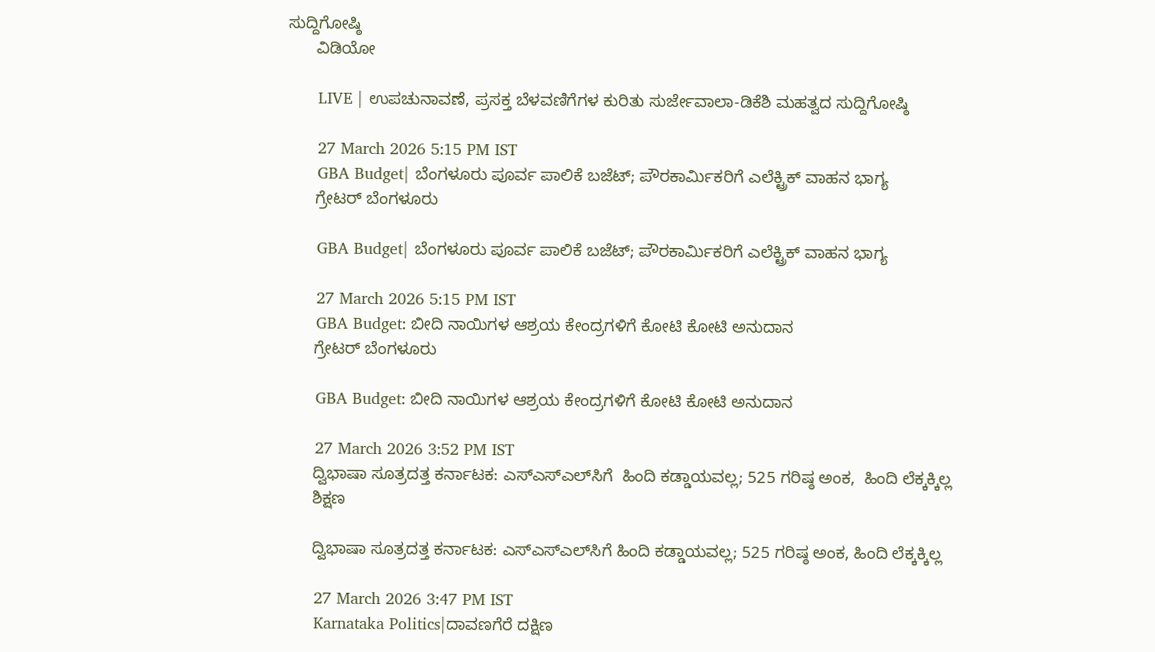ಸುದ್ದಿಗೋಷ್ಠಿ
      ವಿಡಿಯೋ

      LIVE | ಉಪಚುನಾವಣೆ, ಪ್ರಸಕ್ತ ಬೆಳವಣಿಗೆಗಳ ಕುರಿತು ಸುರ್ಜೇವಾಲಾ-ಡಿಕೆಶಿ ಮಹತ್ವದ ಸುದ್ದಿಗೋಷ್ಠಿ

      27 March 2026 5:15 PM IST
      GBA Budget| ಬೆಂಗಳೂರು ಪೂರ್ವ ಪಾಲಿಕೆ ಬಜೆಟ್; ಪೌರಕಾರ್ಮಿಕರಿಗೆ ಎಲೆಕ್ಟ್ರಿಕ್‌ ವಾಹನ ಭಾಗ್ಯ
      ಗ್ರೇಟರ್ ಬೆಂಗಳೂರು

      GBA Budget| ಬೆಂಗಳೂರು ಪೂರ್ವ ಪಾಲಿಕೆ ಬಜೆಟ್; ಪೌರಕಾರ್ಮಿಕರಿಗೆ ಎಲೆಕ್ಟ್ರಿಕ್‌ ವಾಹನ ಭಾಗ್ಯ

      27 March 2026 5:15 PM IST
      GBA Budget: ಬೀದಿ ನಾಯಿಗಳ ಆಶ್ರಯ ಕೇಂದ್ರಗಳಿಗೆ ಕೋಟಿ ಕೋಟಿ ಅನುದಾನ
      ಗ್ರೇಟರ್ ಬೆಂಗಳೂರು

      GBA Budget: ಬೀದಿ ನಾಯಿಗಳ ಆಶ್ರಯ ಕೇಂದ್ರಗಳಿಗೆ ಕೋಟಿ ಕೋಟಿ ಅನುದಾನ

      27 March 2026 3:52 PM IST
      ದ್ವಿಭಾಷಾ ಸೂತ್ರದತ್ತ ಕರ್ನಾಟಕ: ಎಸ್‌ಎಸ್‌ಎಲ್‌ಸಿಗೆ  ಹಿಂದಿ ಕಡ್ಡಾಯವಲ್ಲ; 525 ಗರಿಷ್ಠ ಅಂಕ,  ಹಿಂದಿ ಲೆಕ್ಕಕ್ಕಿಲ್ಲ
      ಶಿಕ್ಷಣ

      ದ್ವಿಭಾಷಾ ಸೂತ್ರದತ್ತ ಕರ್ನಾಟಕ: ಎಸ್‌ಎಸ್‌ಎಲ್‌ಸಿಗೆ ಹಿಂದಿ ಕಡ್ಡಾಯವಲ್ಲ; 525 ಗರಿಷ್ಠ ಅಂಕ, ಹಿಂದಿ ಲೆಕ್ಕಕ್ಕಿಲ್ಲ

      27 March 2026 3:47 PM IST
      Karnataka Politics|ದಾವಣಗೆರೆ ದಕ್ಷಿಣ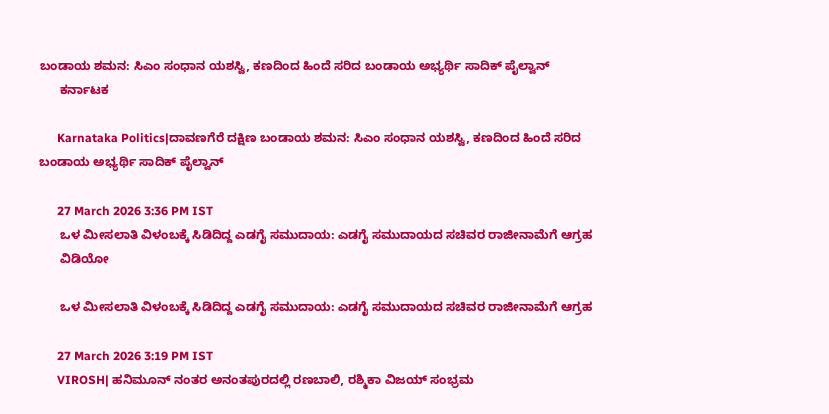ಬಂಡಾಯ ಶಮನ: ಸಿಎಂ ಸಂಧಾನ ಯಶಸ್ವಿ, ಕಣದಿಂದ ಹಿಂದೆ ಸರಿದ ಬಂಡಾಯ ಅಭ್ಯರ್ಥಿ ಸಾದಿಕ್ ಪೈಲ್ವಾನ್
      ಕರ್ನಾಟಕ

      Karnataka Politics|ದಾವಣಗೆರೆ ದಕ್ಷಿಣ ಬಂಡಾಯ ಶಮನ: ಸಿಎಂ ಸಂಧಾನ ಯಶಸ್ವಿ, ಕಣದಿಂದ ಹಿಂದೆ ಸರಿದ ಬಂಡಾಯ ಅಭ್ಯರ್ಥಿ ಸಾದಿಕ್ ಪೈಲ್ವಾನ್

      27 March 2026 3:36 PM IST
      ಒಳ‌‌ ಮೀಸಲಾತಿ ವಿಳಂಬಕ್ಕೆ ಸಿಡಿದಿದ್ದ ಎಡಗೈ ಸಮುದಾಯ: ಎಡಗೈ ಸಮುದಾಯದ ಸಚಿವರ ರಾಜೀನಾಮೆಗೆ ಆಗ್ರಹ
      ವಿಡಿಯೋ

      ಒಳ‌‌ ಮೀಸಲಾತಿ ವಿಳಂಬಕ್ಕೆ ಸಿಡಿದಿದ್ದ ಎಡಗೈ ಸಮುದಾಯ: ಎಡಗೈ ಸಮುದಾಯದ ಸಚಿವರ ರಾಜೀನಾಮೆಗೆ ಆಗ್ರಹ

      27 March 2026 3:19 PM IST
      VIROSH| ಹನಿಮೂನ್‌ ನಂತರ ಅನಂತಪುರದಲ್ಲಿ ರಣಬಾಲಿ, ರಶ್ಮಿಕಾ ವಿಜಯ್‌ ಸಂಭ್ರಮ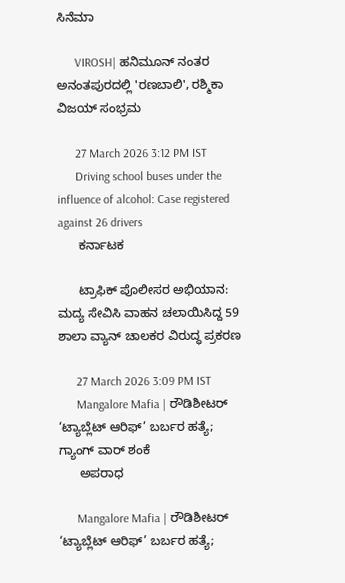ಸಿನೆಮಾ

      VIROSH| ಹನಿಮೂನ್‌ ನಂತರ ಅನಂತಪುರದಲ್ಲಿ 'ರಣಬಾಲಿ', ರಶ್ಮಿಕಾ ವಿಜಯ್‌ ಸಂಭ್ರಮ

      27 March 2026 3:12 PM IST
      Driving school buses under the influence of alcohol: Case registered against 26 drivers
      ಕರ್ನಾಟಕ

      ಟ್ರಾಫಿಕ್ ಪೊಲೀಸರ ಅಭಿಯಾನ: ಮದ್ಯ ಸೇವಿಸಿ ವಾಹನ ಚಲಾಯಿಸಿದ್ದ 59 ಶಾಲಾ ವ್ಯಾನ್ ಚಾಲಕರ ವಿರುದ್ಧ ಪ್ರಕರಣ

      27 March 2026 3:09 PM IST
      Mangalore Mafia | ರೌಡಿಶೀಟರ್ ‘ಟ್ಯಾಬ್ಲೆಟ್ ಆರಿಫ್’ ಬರ್ಬರ ಹತ್ಯೆ; ಗ್ಯಾಂಗ್ ವಾರ್ ಶಂಕೆ
      ಅಪರಾಧ

      Mangalore Mafia | ರೌಡಿಶೀಟರ್ ‘ಟ್ಯಾಬ್ಲೆಟ್ ಆರಿಫ್’ ಬರ್ಬರ ಹತ್ಯೆ;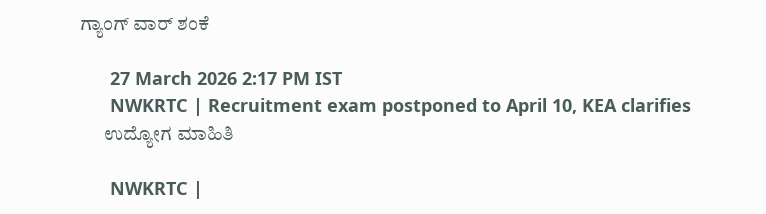ಗ್ಯಾಂಗ್ ವಾರ್ ಶಂಕೆ

      27 March 2026 2:17 PM IST
      NWKRTC | Recruitment exam postponed to April 10, KEA clarifies
      ಉದ್ಯೋಗ ಮಾಹಿತಿ

      NWKRTC |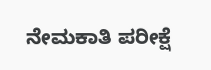ನೇಮಕಾತಿ ಪರೀಕ್ಷೆ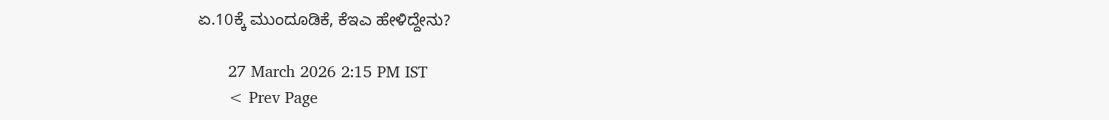ಏ.10ಕ್ಕೆ ಮುಂದೂಡಿಕೆ, ಕೆಇಎ ಹೇಳಿದ್ದೇನು?

      27 March 2026 2:15 PM IST
      < Prev Page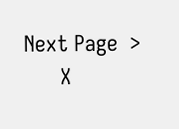Next Page  >
      X